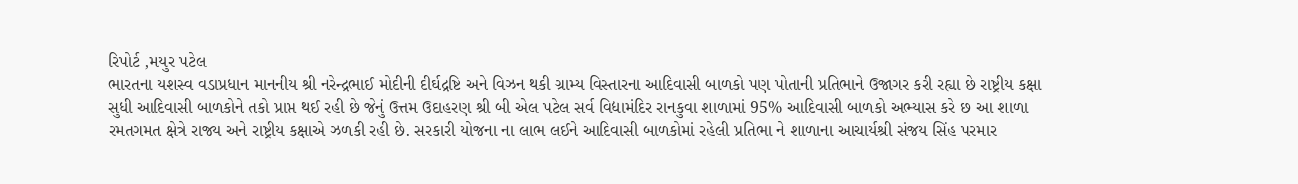રિપોર્ટ ,મયુર પટેલ
ભારતના યશસ્વ વડાપ્રધાન માનનીય શ્રી નરેન્દ્રભાઈ મોદીની દીર્ઘદ્રષ્ટિ અને વિઝન થકી ગ્રામ્ય વિસ્તારના આદિવાસી બાળકો પણ પોતાની પ્રતિભાને ઉજાગર કરી રહ્યા છે રાષ્ટ્રીય કક્ષા સુધી આદિવાસી બાળકોને તકો પ્રાપ્ત થઈ રહી છે જેનું ઉત્તમ ઉદાહરણ શ્રી બી એલ પટેલ સર્વ વિદ્યામંદિર રાનકુવા શાળામાં 95% આદિવાસી બાળકો અભ્યાસ કરે છ આ શાળા રમતગમત ક્ષેત્રે રાજ્ય અને રાષ્ટ્રીય કક્ષાએ ઝળકી રહી છે. સરકારી યોજના ના લાભ લઈને આદિવાસી બાળકોમાં રહેલી પ્રતિભા ને શાળાના આચાર્યશ્રી સંજય સિંહ પરમાર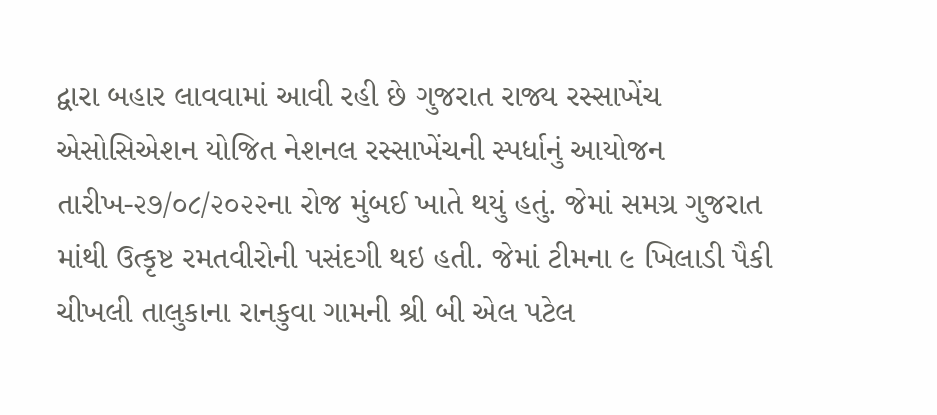દ્વારા બહાર લાવવામાં આવી રહી છે ગુજરાત રાજ્ય રસ્સાખેંચ એસોસિએશન યોજિત નેશનલ રસ્સાખેંચની સ્પર્ધાનું આયોજન તારીખ-૨૭/૦૮/૨૦૨૨ના રોજ મુંબઈ ખાતે થયું હતું. જેમાં સમગ્ર ગુજરાત માંથી ઉત્કૃષ્ટ રમતવીરોની પસંદગી થઇ હતી. જેમાં ટીમના ૯ ખિલાડી પૈકી ચીખલી તાલુકાના રાનકુવા ગામની શ્રી બી એલ પટેલ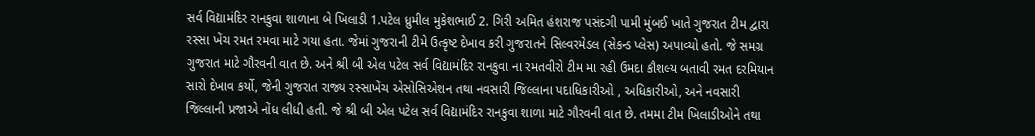સર્વ વિદ્યામંદિર રાનકુવા શાળાના બે ખિલાડી 1.પટેલ ધ્રુમીલ મુકેશભાઈ 2. ગિરી અમિત હંશરાજ પસંદગી પામી મુંબઈ ખાતે ગુજરાત ટીમ દ્વારા રસ્સા ખેંચ રમત રમવા માટે ગયા હતા. જેમાં ગુજરાની ટીમે ઉત્કૃષ્ટ દેખાવ કરી ગુજરાતને સિલ્વરમેડલ (સેકન્ડ પ્લેસ) અપાવ્યો હતો. જે સમગ્ર ગુજરાત માટે ગૌરવની વાત છે. અને શ્રી બી એલ પટેલ સર્વ વિદ્યામંદિર રાનકુવા ના રમતવીરો ટીમ મા રહી ઉમદા કૌશલ્ય બતાવી રમત દરમિયાન સારો દેખાવ કર્યો, જેની ગુજરાત રાજ્ય રસ્સાખેંચ એસોસિએશન તથા નવસારી જિલ્લાના પદાધિકારીઓ , અધિકારીઓ, અને નવસારી જિલ્લાની પ્રજાએ નોંધ લીધી હતી. જે શ્રી બી એલ પટેલ સર્વ વિદ્યામંદિર રાનકુવા શાળા માટે ગૌરવની વાત છે. તમમા ટીમ ખિલાડીઓને તથા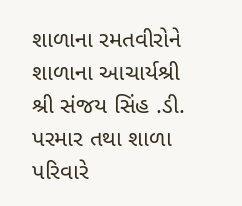શાળાના રમતવીરોને શાળાના આચાર્યશ્રી શ્રી સંજય સિંહ .ડી. પરમાર તથા શાળા પરિવારે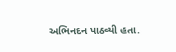અભિનદન પાઠવ્યી હતા.